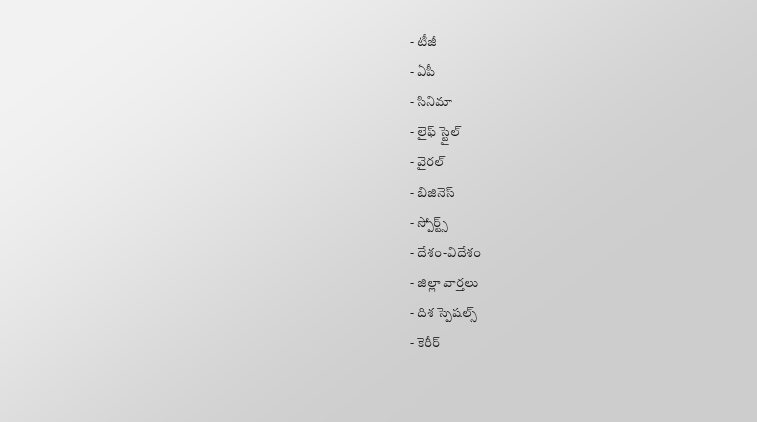- టీజీ
- ఏపీ
- సినిమా
- లైఫ్ స్టైల్
- వైరల్
- బిజినెస్
- స్పోర్ట్స్
- దేశం-విదేశం
- జిల్లా వార్తలు
- దిశ స్పెషల్స్
- కెరీర్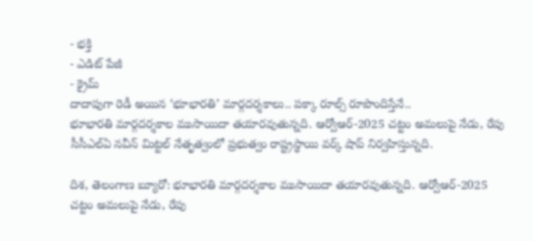- భక్తి
- ఎడిట్ పేజీ
- క్రైమ్
దాదాపుగా రెడీ అయిన ‘భూభారతి’ మార్గదర్శకాలు.. పక్కా రూల్స్ రూపొందిస్తేనే..
భూభారతి మార్గదర్శకాల ముసాయిదా తయారవుతున్నది. ఆర్వోఆర్-2025 చట్టం అమలుపై నేడు, రేపు సీసీఎల్ఏ నవీన్ మిట్టల్ నేతృత్వంలో ప్రభుత్వం రాష్ట్రస్థాయి వర్క్ షాప్ నిర్వహిస్తున్నది.

దిశ, తెలంగాణ బ్యూరో: భూభారతి మార్గదర్శకాల ముసాయిదా తయారవుతున్నది. ఆర్వోఆర్-2025 చట్టం అమలుపై నేడు, రేపు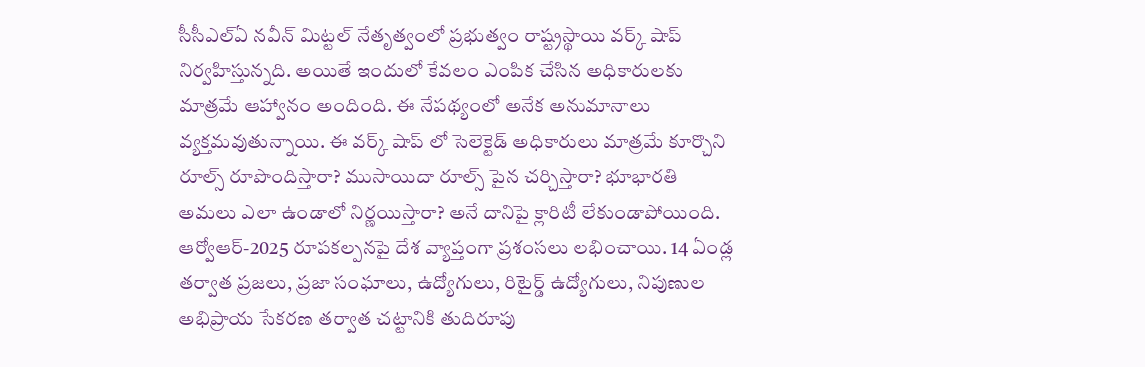సీసీఎల్ఏ నవీన్ మిట్టల్ నేతృత్వంలో ప్రభుత్వం రాష్ట్రస్థాయి వర్క్ షాప్ నిర్వహిస్తున్నది. అయితే ఇందులో కేవలం ఎంపిక చేసిన అధికారులకు మాత్రమే ఆహ్వానం అందింది. ఈ నేపథ్యంలో అనేక అనుమానాలు వ్యక్తమవుతున్నాయి. ఈ వర్క్ షాప్ లో సెలెక్టెడ్ అధికారులు మాత్రమే కూర్చొని రూల్స్ రూపొందిస్తారా? ముసాయిదా రూల్స్ పైన చర్చిస్తారా? భూభారతి అమలు ఎలా ఉండాలో నిర్ణయిస్తారా? అనే దానిపై క్లారిటీ లేకుండాపోయింది. ఆర్వోఆర్-2025 రూపకల్పనపై దేశ వ్యాప్తంగా ప్రశంసలు లభించాయి. 14 ఏండ్ల తర్వాత ప్రజలు, ప్రజా సంఘాలు, ఉద్యోగులు, రిటైర్డ్ ఉద్యోగులు, నిపుణుల అభిప్రాయ సేకరణ తర్వాత చట్టానికి తుదిరూపు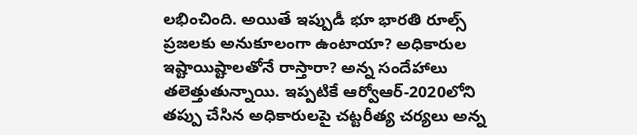లభించింది. అయితే ఇప్పుడీ భూ భారతి రూల్స్ ప్రజలకు అనుకూలంగా ఉంటాయా? అధికారుల ఇష్టాయిష్టాలతోనే రాస్తారా? అన్న సందేహాలు తలెత్తుతున్నాయి. ఇప్పటికే ఆర్వోఆర్-2020లోని తప్పు చేసిన అధికారులపై చట్టరీత్య చర్యలు అన్న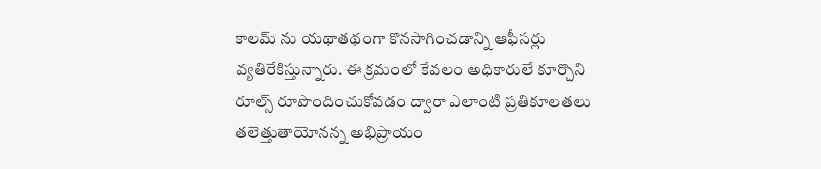కాలమ్ ను యథాతథంగా కొనసాగించడాన్ని ఆఫీసర్లు వ్యతిరేకిస్తున్నారు. ఈ క్రమంలో కేవలం అధికారులే కూర్చొని రూల్స్ రూపొందించుకోవడం ద్వారా ఎలాంటి ప్రతికూలతలు తలెత్తుతాయోనన్న అభిప్రాయం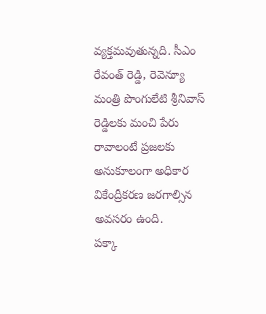వ్యక్తమవుతున్నది. సీఎం రేవంత్ రెడ్డి, రెవెన్యూ మంత్రి పొంగులేటి శ్రీనివాస్ రెడ్డిలకు మంచి పేరు రావాలంటే ప్రజలకు అనుకూలంగా అధికార వికేంద్రీకరణ జరగాల్సిన అవసరం ఉంది.
పక్కా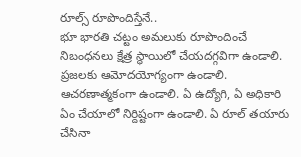రూల్స్ రూపొందిస్తేనే..
భూ భారతి చట్టం అమలుకు రూపొందించే నిబంధనలు క్షేత్ర స్థాయిలో చేయదగ్గవిగా ఉండాలి. ప్రజలకు ఆమోదయోగ్యంగా ఉండాలి. ఆచరణాత్మకంగా ఉండాలి. ఏ ఉద్యోగి, ఏ అధికారి ఏం చేయాలో నిర్దిష్టంగా ఉండాలి. ఏ రూల్ తయారు చేసినా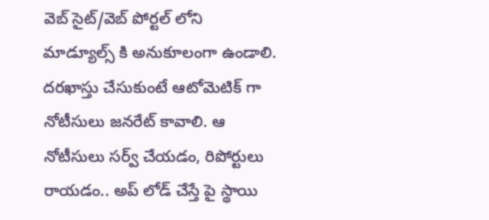వెబ్ సైట్/వెబ్ పోర్టల్ లోని మాడ్యూల్స్ కి అనుకూలంగా ఉండాలి. దరఖాస్తు చేసుకుంటే ఆటోమెటిక్ గా నోటీసులు జనరేట్ కావాలి. ఆ నోటీసులు సర్వ్ చేయడం, రిపోర్టులు రాయడం.. అప్ లోడ్ చేస్తే పై స్థాయి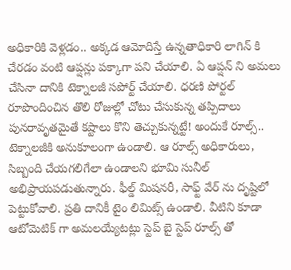అధికారికి వెళ్లడం.. అక్కడ ఆమోదిస్తే ఉన్నతాధికారి లాగిన్ కి చేరడం వంటి ఆప్షన్లు పక్కాగా పని చేయాలి. ఏ ఆప్షన్ ని అమలు చేసినా దానికి టెక్నాలజీ సపోర్ట్ చేయాలి. ధరణి పోర్టల్ రూపొందించిన తొలి రోజుల్లో చోటు చేసుకున్న తప్పిదాలు పునరావృతమైతే కష్టాలు కొని తెచ్చుకున్నట్టే! అందుకే రూల్స్.. టెక్నాలజీకి అనుకూలంగా ఉండాలి. ఆ రూల్స్ అధికారులు, సిబ్బంది చేయగలిగేలా ఉండాలని భూమి సునీల్ అభిప్రాయపడుతున్నారు. ఫీల్డ్ మిషనరీ, సాఫ్ట్ వేర్ ను దృష్టిలో పెట్టుకోవాలి. ప్రతి దానికీ టైం లిమిట్స్ ఉండాలి. వీటిని కూడా ఆటోమెటిక్ గా అమలయ్యేటట్లు స్టెప్ బై స్టెప్ రూల్స్ తో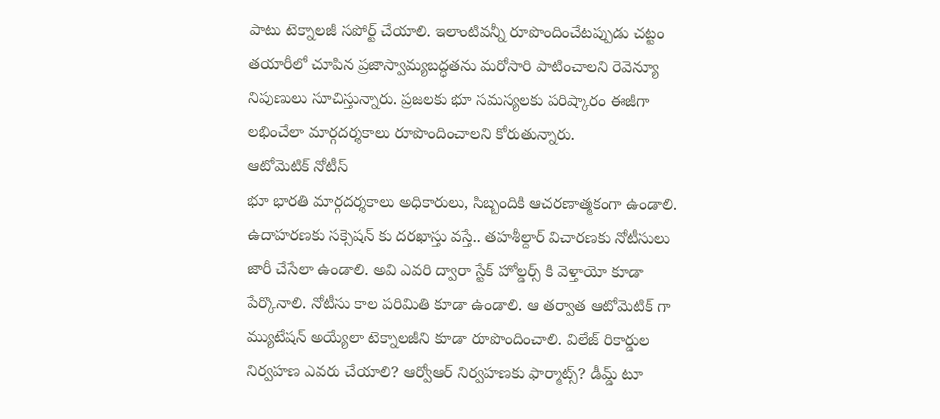పాటు టెక్నాలజీ సపోర్ట్ చేయాలి. ఇలాంటివన్నీ రూపొందించేటప్పుడు చట్టం తయారీలో చూపిన ప్రజాస్వామ్యబద్ధతను మరోసారి పాటించాలని రెవెన్యూ నిపుణులు సూచిస్తున్నారు. ప్రజలకు భూ సమస్యలకు పరిష్కారం ఈజీగా లభించేలా మార్గదర్శకాలు రూపొందించాలని కోరుతున్నారు.
ఆటోమెటిక్ నోటీస్
భూ భారతి మార్గదర్శకాలు అధికారులు, సిబ్బందికి ఆచరణాత్మకంగా ఉండాలి. ఉదాహరణకు సక్సెషన్ కు దరఖాస్తు వస్తే.. తహశీల్దార్ విచారణకు నోటీసులు జారీ చేసేలా ఉండాలి. అవి ఎవరి ద్వారా స్టేక్ హోల్డర్స్ కి వెళ్తాయో కూడా పేర్కొనాలి. నోటీసు కాల పరిమితి కూడా ఉండాలి. ఆ తర్వాత ఆటోమెటిక్ గా మ్యుటేషన్ అయ్యేలా టెక్నాలజీని కూడా రూపొందించాలి. విలేజ్ రికార్డుల నిర్వహణ ఎవరు చేయాలి? ఆర్వోఆర్ నిర్వహణకు ఫార్మాట్స్? డీమ్డ్ టూ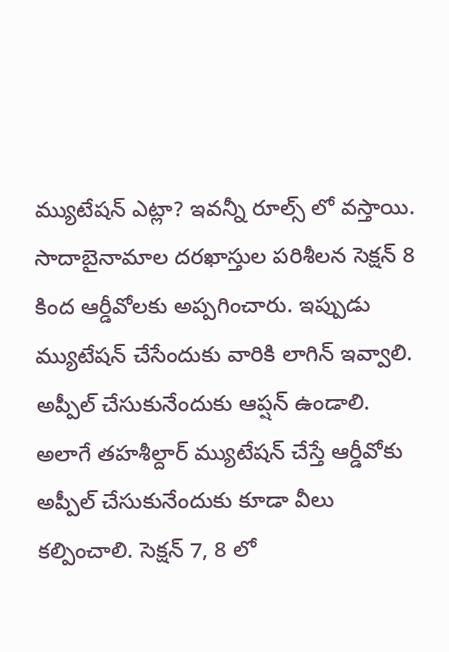మ్యుటేషన్ ఎట్లా? ఇవన్నీ రూల్స్ లో వస్తాయి. సాదాబైనామాల దరఖాస్తుల పరిశీలన సెక్షన్ 8 కింద ఆర్డీవోలకు అప్పగించారు. ఇప్పుడు మ్యుటేషన్ చేసేందుకు వారికి లాగిన్ ఇవ్వాలి. అప్పీల్ చేసుకునేందుకు ఆప్షన్ ఉండాలి. అలాగే తహశీల్దార్ మ్యుటేషన్ చేస్తే ఆర్డీవోకు అప్పీల్ చేసుకునేందుకు కూడా వీలు కల్పించాలి. సెక్షన్ 7, 8 లో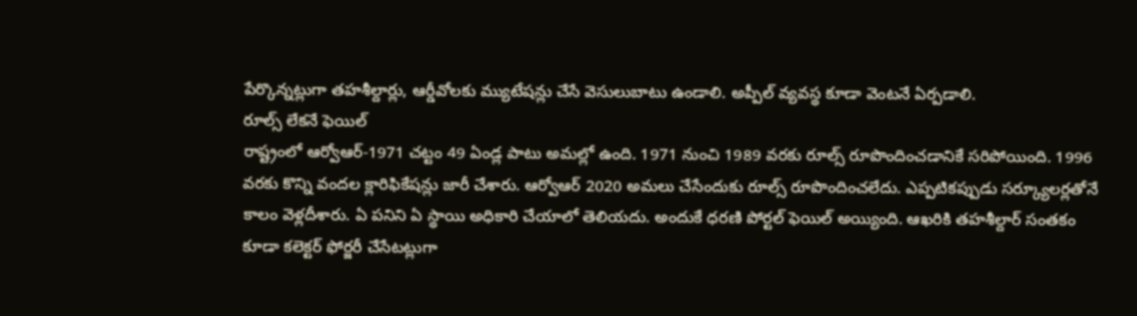పేర్కొన్నట్లుగా తహశీల్దార్లు, ఆర్డీవోలకు మ్యుటేషన్లు చేసే వెసులుబాటు ఉండాలి. అప్పీల్ వ్యవస్థ కూడా వెంటనే ఏర్పడాలి.
రూల్స్ లేకనే ఫెయిల్
రాష్ట్రంలో ఆర్వోఆర్-1971 చట్టం 49 ఏండ్ల పాటు అమల్లో ఉంది. 1971 నుంచి 1989 వరకు రూల్స్ రూపొందించడానికే సరిపోయింది. 1996 వరకు కొన్ని వందల క్లారిఫికేషన్లు జారీ చేశారు. ఆర్వోఆర్ 2020 అమలు చేసేందుకు రూల్స్ రూపొందించలేదు. ఎప్పటికప్పుడు సర్క్యూలర్లతోనే కాలం వెళ్లదీశారు. ఏ పనిని ఏ స్థాయి అధికారి చేయాలో తెలియదు. అందుకే ధరణి పోర్టల్ ఫెయిల్ అయ్యింది. ఆఖరికి తహశీల్దార్ సంతకం కూడా కలెక్టర్ ఫోర్జరీ చేసేటట్లుగా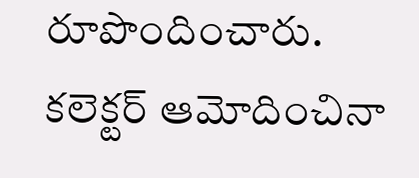రూపొందించారు. కలెక్టర్ ఆమోదించినా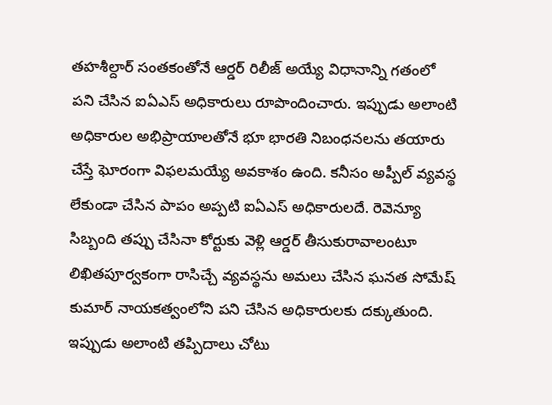తహశీల్దార్ సంతకంతోనే ఆర్డర్ రిలీజ్ అయ్యే విధానాన్ని గతంలో పని చేసిన ఐఏఎస్ అధికారులు రూపొందించారు. ఇప్పుడు అలాంటి అధికారుల అభిప్రాయాలతోనే భూ భారతి నిబంధనలను తయారు చేస్తే ఘోరంగా విఫలమయ్యే అవకాశం ఉంది. కనీసం అప్పీల్ వ్యవస్థ లేకుండా చేసిన పాపం అప్పటి ఐఏఎస్ అధికారులదే. రెవెన్యూ సిబ్బంది తప్పు చేసినా కోర్టుకు వెళ్లి ఆర్డర్ తీసుకురావాలంటూ లిఖితపూర్వకంగా రాసిచ్చే వ్యవస్థను అమలు చేసిన ఘనత సోమేష్ కుమార్ నాయకత్వంలోని పని చేసిన అధికారులకు దక్కుతుంది. ఇప్పుడు అలాంటి తప్పిదాలు చోటు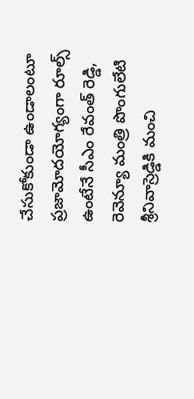చేసుకోకుండా ఉండాలంటూ ప్రజామోదయోగ్యంగా రూల్స్ ఉంటేనే సీఎం రేవంత్ రెడ్డి, రెవెన్యూ మంత్రి పొంగులేటి శ్రీనివాస్రెడ్డికి మంచి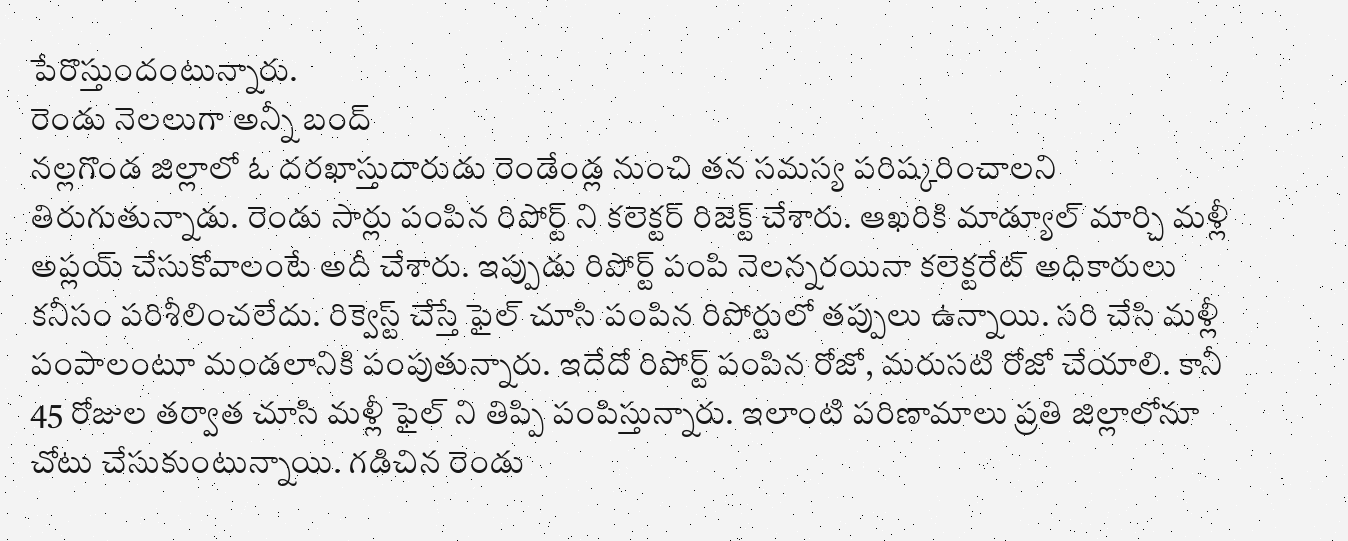పేరొస్తుందంటున్నారు.
రెండు నెలలుగా అన్నీ బంద్
నల్లగొండ జిల్లాలో ఓ దరఖాస్తుదారుడు రెండేండ్ల నుంచి తన సమస్య పరిష్కరించాలని తిరుగుతున్నాడు. రెండు సార్లు పంపిన రిపోర్ట్ ని కలెక్టర్ రిజెక్ట్ చేశారు. ఆఖరికి మాడ్యూల్ మార్చి మళ్లీ అప్లయ్ చేసుకోవాలంటే అదీ చేశారు. ఇప్పుడు రిపోర్ట్ పంపి నెలన్నరయినా కలెక్టరేట్ అధికారులు కనీసం పరిశీలించలేదు. రిక్వెస్ట్ చేస్తే ఫైల్ చూసి పంపిన రిపోర్టులో తప్పులు ఉన్నాయి. సరి చేసి మళ్లీ పంపాలంటూ మండలానికి పంపుతున్నారు. ఇదేదో రిపోర్ట్ పంపిన రోజో, మరుసటి రోజో చేయాలి. కానీ 45 రోజుల తర్వాత చూసి మళ్లీ ఫైల్ ని తిప్పి పంపిస్తున్నారు. ఇలాంటి పరిణామాలు ప్రతి జిల్లాలోనూ చోటు చేసుకుంటున్నాయి. గడిచిన రెండు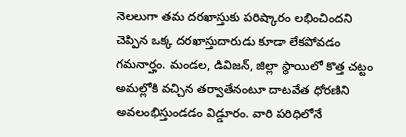నెలలుగా తమ దరఖాస్తుకు పరిష్కారం లభించిందని చెప్పిన ఒక్క దరఖాస్తుదారుడు కూడా లేకపోవడం గమనార్హం. మండల, డివిజన్, జిల్లా స్థాయిలో కొత్త చట్టం అమల్లోకి వచ్చిన తర్వాతేనంటూ దాటవేత ధోరణిని అవలంభిస్తుండడం విడ్డూరం. వారి పరిధిలోనే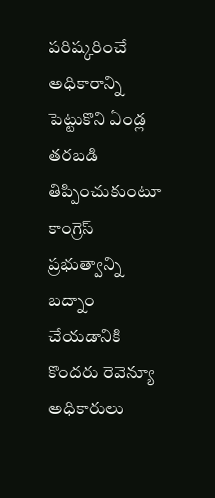పరిష్కరించే అధికారాన్ని పెట్టుకొని ఏండ్ల తరబడి తిప్పించుకుంటూ కాంగ్రెస్ ప్రభుత్వాన్ని బద్నాం చేయడానికి కొందరు రెవెన్యూ అధికారులు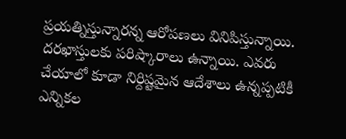ప్రయత్నిస్తున్నారన్న ఆరోపణలు వినిపిస్తున్నాయి. దరఖాస్తులకు పరిష్కారాలు ఉన్నాయి. ఎవరు చేయాలో కూడా నిర్దిష్టమైన ఆదేశాలు ఉన్నప్పటికీ ఎన్నికల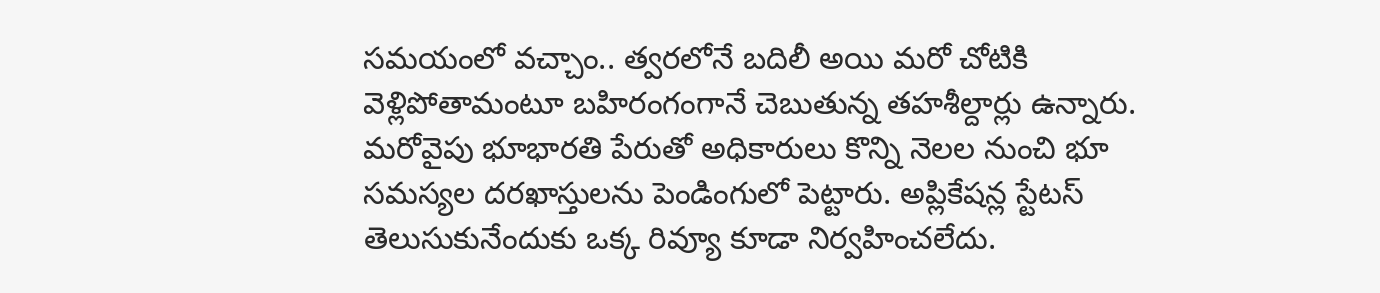సమయంలో వచ్చాం.. త్వరలోనే బదిలీ అయి మరో చోటికి వెళ్లిపోతామంటూ బహిరంగంగానే చెబుతున్న తహశీల్దార్లు ఉన్నారు. మరోవైపు భూభారతి పేరుతో అధికారులు కొన్ని నెలల నుంచి భూ సమస్యల దరఖాస్తులను పెండింగులో పెట్టారు. అప్లికేషన్ల స్టేటస్ తెలుసుకునేందుకు ఒక్క రివ్యూ కూడా నిర్వహించలేదు.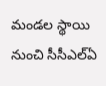మండల స్థాయి నుంచి సీసీఎల్ఏ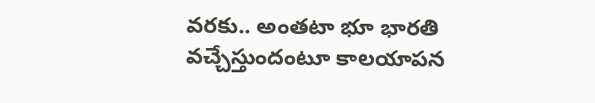వరకు.. అంతటా భూ భారతి వచ్చేస్తుందంటూ కాలయాపన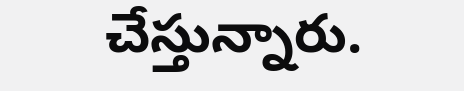చేస్తున్నారు.